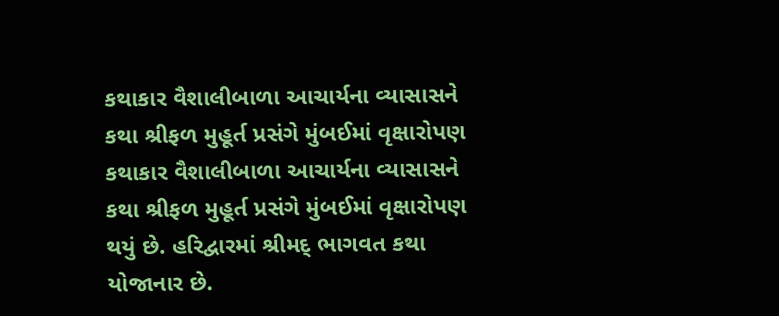કથાકાર વૈશાલીબાળા આચાર્યના વ્યાસાસને કથા શ્રીફળ મુહૂર્ત પ્રસંગે મુંબઈમાં વૃક્ષારોપણ
કથાકાર વૈશાલીબાળા આચાર્યના વ્યાસાસને કથા શ્રીફળ મુહૂર્ત પ્રસંગે મુંબઈમાં વૃક્ષારોપણ થયું છે. હરિદ્વારમાં શ્રીમદ્ ભાગવત કથા યોજાનાર છે.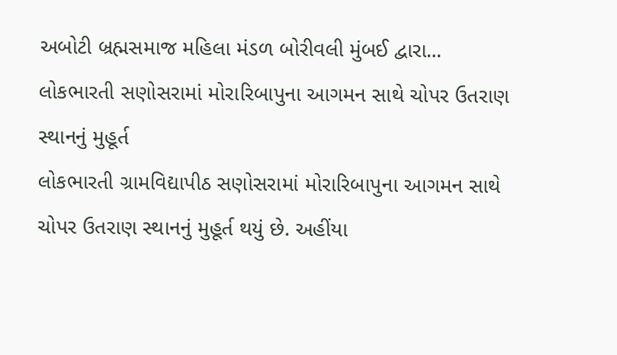અબોટી બ્રહ્મસમાજ મહિલા મંડળ બોરીવલી મુંબઈ દ્વારા...
લોકભારતી સણોસરામાં મોરારિબાપુના આગમન સાથે ચોપર ઉતરાણ સ્થાનનું મુહૂર્ત
લોકભારતી ગ્રામવિદ્યાપીઠ સણોસરામાં મોરારિબાપુના આગમન સાથે ચોપર ઉતરાણ સ્થાનનું મુહૂર્ત થયું છે. અહીંયા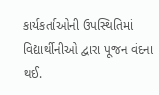કાર્યકર્તાઓની ઉપસ્થિતિમાં વિદ્યાર્થીનીઓ દ્વારા પૂજન વંદના થઈ.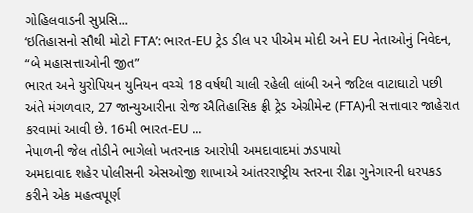ગોહિલવાડની સુપ્રસિ...
‘ઇતિહાસનો સૌથી મોટો FTA’: ભારત-EU ટ્રેડ ડીલ પર પીએમ મોદી અને EU નેતાઓનું નિવેદન, “બે મહાસત્તાઓની જીત”
ભારત અને યુરોપિયન યુનિયન વચ્ચે 18 વર્ષથી ચાલી રહેલી લાંબી અને જટિલ વાટાઘાટો પછી અંતે મંગળવાર, 27 જાન્યુઆરીના રોજ ઐતિહાસિક ફ્રી ટ્રેડ એગ્રીમેન્ટ (FTA)ની સત્તાવાર જાહેરાત કરવામાં આવી છે. 16મી ભારત-EU ...
નેપાળની જેલ તોડીને ભાગેલો ખતરનાક આરોપી અમદાવાદમાં ઝડપાયો
અમદાવાદ શહેર પોલીસની એસઓજી શાખાએ આંતરરાષ્ટ્રીય સ્તરના રીઢા ગુનેગારની ધરપકડ કરીને એક મહત્વપૂર્ણ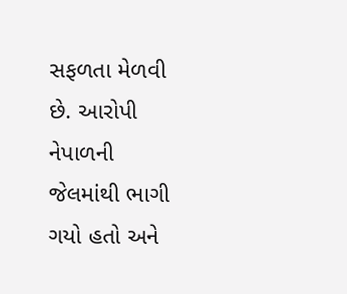સફળતા મેળવી છે. આરોપી નેપાળની જેલમાંથી ભાગી ગયો હતો અને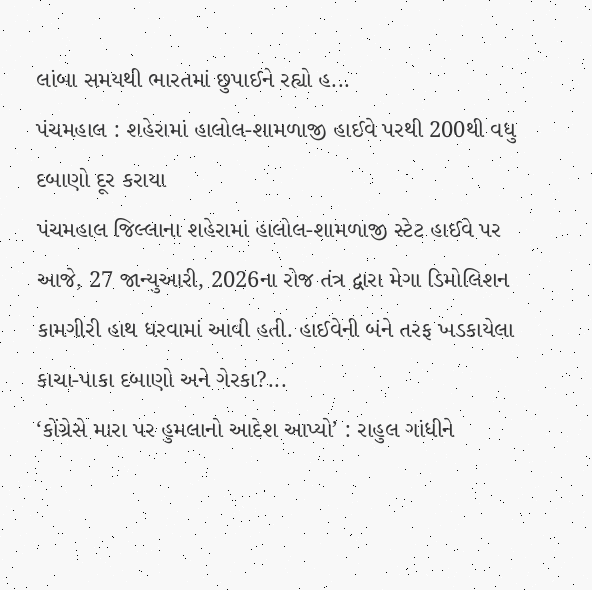લાંબા સમયથી ભારતમાં છુપાઈને રહ્યો હ...
પંચમહાલ : શહેરામાં હાલોલ-શામળાજી હાઈવે પરથી 200થી વધુ દબાણો દૂર કરાયા
પંચમહાલ જિલ્લાના શહેરામાં હાલોલ-શામળાજી સ્ટેટ હાઈવે પર આજે, 27 જાન્યુઆરી, 2026ના રોજ તંત્ર દ્વારા મેગા ડિમોલિશન કામગીરી હાથ ધરવામાં આવી હતી. હાઈવેની બંને તરફ ખડકાયેલા કાચા-પાકા દબાણો અને ગેરકા?...
‘કોંગ્રેસે મારા પર હુમલાનો આદેશ આપ્યો’ : રાહુલ ગાંધીને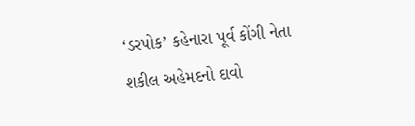‘ડરપોક’ કહેનારા પૂર્વ કોંગી નેતા શકીલ અહેમદનો દાવો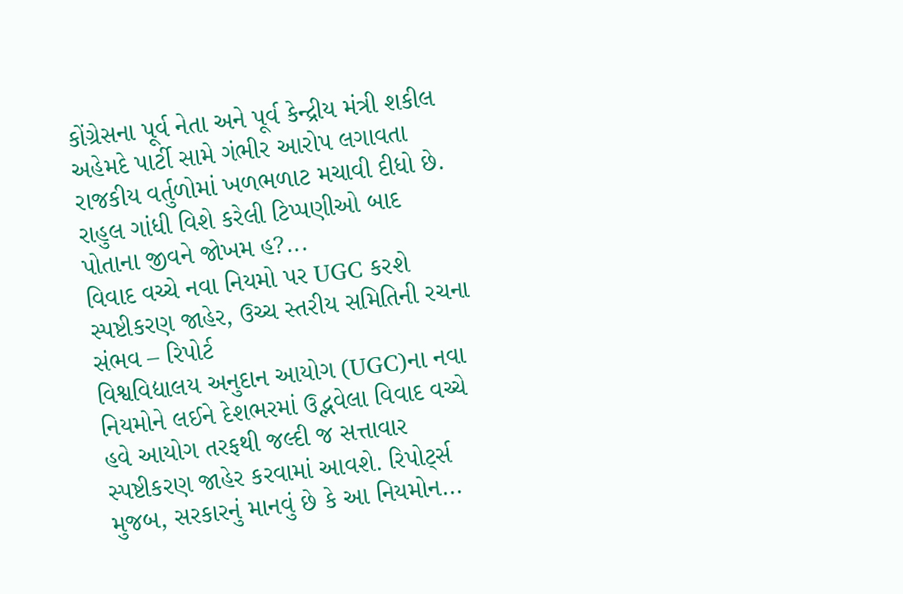કોંગ્રેસના પૂર્વ નેતા અને પૂર્વ કેન્દ્રીય મંત્રી શકીલ અહેમદે પાર્ટી સામે ગંભીર આરોપ લગાવતા રાજકીય વર્તુળોમાં ખળભળાટ મચાવી દીધો છે. રાહુલ ગાંધી વિશે કરેલી ટિપ્પણીઓ બાદ પોતાના જીવને જોખમ હ?...
વિવાદ વચ્ચે નવા નિયમો પર UGC કરશે સ્પષ્ટીકરણ જાહેર, ઉચ્ચ સ્તરીય સમિતિની રચના સંભવ – રિપોર્ટ
વિશ્વવિદ્યાલય અનુદાન આયોગ (UGC)ના નવા નિયમોને લઈને દેશભરમાં ઉદ્ભવેલા વિવાદ વચ્ચે હવે આયોગ તરફથી જલ્દી જ સત્તાવાર સ્પષ્ટીકરણ જાહેર કરવામાં આવશે. રિપોર્ટ્સ મુજબ, સરકારનું માનવું છે કે આ નિયમોન...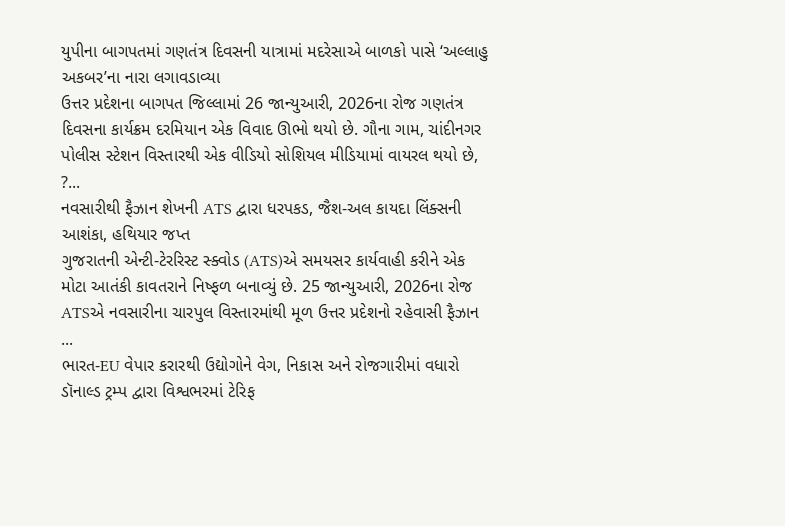યુપીના બાગપતમાં ગણતંત્ર દિવસની યાત્રામાં મદરેસાએ બાળકો પાસે ‘અલ્લાહુ અકબર’ના નારા લગાવડાવ્યા
ઉત્તર પ્રદેશના બાગપત જિલ્લામાં 26 જાન્યુઆરી, 2026ના રોજ ગણતંત્ર દિવસના કાર્યક્રમ દરમિયાન એક વિવાદ ઊભો થયો છે. ગૌના ગામ, ચાંદીનગર પોલીસ સ્ટેશન વિસ્તારથી એક વીડિયો સોશિયલ મીડિયામાં વાયરલ થયો છે, ?...
નવસારીથી ફૈઝાન શેખની ATS દ્વારા ધરપકડ, જૈશ-અલ કાયદા લિંક્સની આશંકા, હથિયાર જપ્ત
ગુજરાતની એન્ટી-ટેરરિસ્ટ સ્ક્વોડ (ATS)એ સમયસર કાર્યવાહી કરીને એક મોટા આતંકી કાવતરાને નિષ્ફળ બનાવ્યું છે. 25 જાન્યુઆરી, 2026ના રોજ ATSએ નવસારીના ચારપુલ વિસ્તારમાંથી મૂળ ઉત્તર પ્રદેશનો રહેવાસી ફૈઝાન ...
ભારત-EU વેપાર કરારથી ઉદ્યોગોને વેગ, નિકાસ અને રોજગારીમાં વધારો
ડૉનાલ્ડ ટ્રમ્પ દ્વારા વિશ્વભરમાં ટેરિફ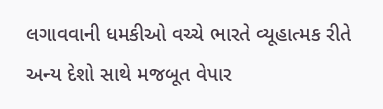લગાવવાની ધમકીઓ વચ્ચે ભારતે વ્યૂહાત્મક રીતે અન્ય દેશો સાથે મજબૂત વેપાર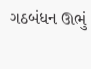ગઠબંધન ઊભું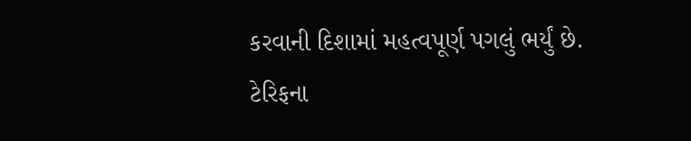કરવાની દિશામાં મહત્વપૂર્ણ પગલું ભર્યું છે. ટેરિફના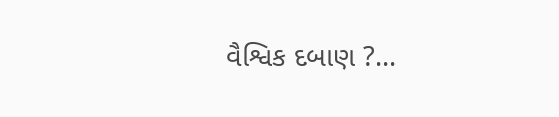વૈશ્વિક દબાણ ?...